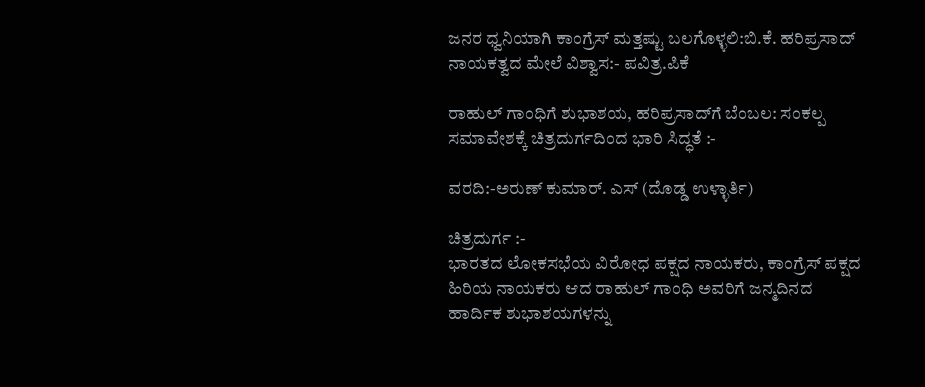ಜನರ ಧ್ವನಿಯಾಗಿ ಕಾಂಗ್ರೆಸ್ ಮತ್ತಷ್ಟು ಬಲಗೊಳ್ಳಲಿ:ಬಿ.ಕೆ. ಹರಿಪ್ರಸಾದ್ ನಾಯಕತ್ವದ ಮೇಲೆ ವಿಶ್ವಾಸ:- ಪವಿತ್ರ.ಪಿಕೆ

ರಾಹುಲ್ ಗಾಂಧಿಗೆ ಶುಭಾಶಯ, ಹರಿಪ್ರಸಾದ್‌ಗೆ ಬೆಂಬಲ: ಸಂಕಲ್ಪ ಸಮಾವೇಶಕ್ಕೆ ಚಿತ್ರದುರ್ಗದಿಂದ ಭಾರಿ ಸಿದ್ಧತೆ :-

ವರದಿ:-ಅರುಣ್ ಕುಮಾರ್. ಎಸ್ (ದೊಡ್ಡ ಉಳ್ಳಾರ್ತಿ)

ಚಿತ್ರದುರ್ಗ :-
ಭಾರತದ ಲೋಕಸಭೆಯ ವಿರೋಧ ಪಕ್ಷದ ನಾಯಕರು, ಕಾಂಗ್ರೆಸ್ ಪಕ್ಷದ ಹಿರಿಯ ನಾಯಕರು ಆದ ರಾಹುಲ್ ಗಾಂಧಿ ಅವರಿಗೆ ಜನ್ಮದಿನದ ಹಾರ್ದಿಕ ಶುಭಾಶಯಗಳನ್ನು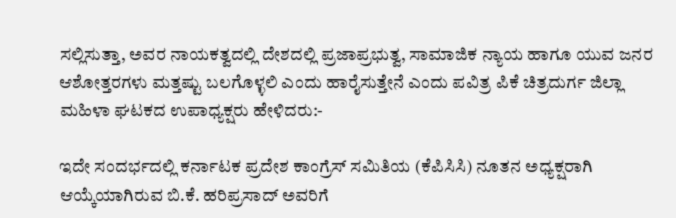ಸಲ್ಲಿಸುತ್ತಾ, ಅವರ ನಾಯಕತ್ವದಲ್ಲಿ ದೇಶದಲ್ಲಿ ಪ್ರಜಾಪ್ರಭುತ್ವ, ಸಾಮಾಜಿಕ ನ್ಯಾಯ ಹಾಗೂ ಯುವ ಜನರ ಆಶೋತ್ತರಗಳು ಮತ್ತಷ್ಟು ಬಲಗೊಳ್ಳಲಿ ಎಂದು ಹಾರೈಸುತ್ತೇನೆ ಎಂದು ಪವಿತ್ರ ಪಿಕೆ ಚಿತ್ರದುರ್ಗ ಜಿಲ್ಲಾ ಮಹಿಳಾ ಘಟಕದ ಉಪಾಧ್ಯಕ್ಷರು ಹೇಳಿದರು:-

ಇದೇ ಸಂದರ್ಭದಲ್ಲಿ ಕರ್ನಾಟಕ ಪ್ರದೇಶ ಕಾಂಗ್ರೆಸ್ ಸಮಿತಿಯ (ಕೆಪಿಸಿಸಿ) ನೂತನ ಅಧ್ಯಕ್ಷರಾಗಿ ಆಯ್ಕೆಯಾಗಿರುವ ಬಿ.ಕೆ. ಹರಿಪ್ರಸಾದ್ ಅವರಿಗೆ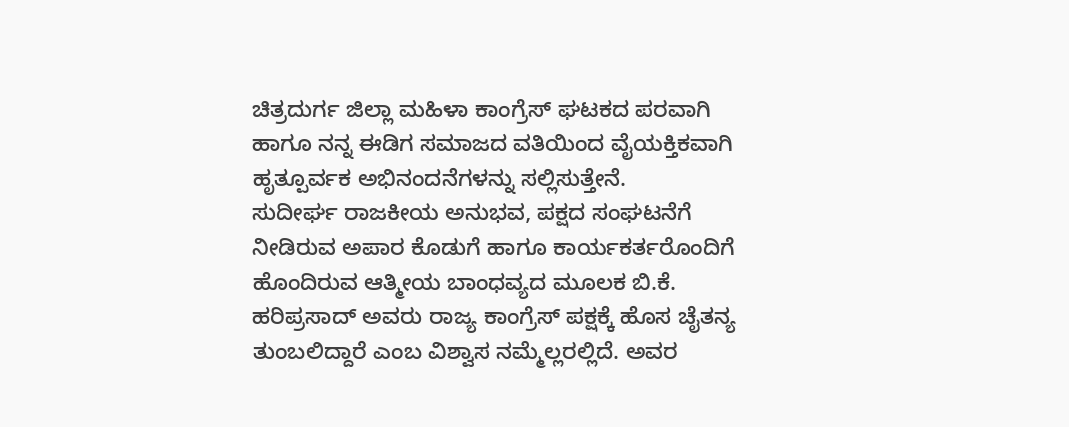ಚಿತ್ರದುರ್ಗ ಜಿಲ್ಲಾ ಮಹಿಳಾ ಕಾಂಗ್ರೆಸ್ ಘಟಕದ ಪರವಾಗಿ ಹಾಗೂ ನನ್ನ ಈಡಿಗ ಸಮಾಜದ ವತಿಯಿಂದ ವೈಯಕ್ತಿಕವಾಗಿ ಹೃತ್ಪೂರ್ವಕ ಅಭಿನಂದನೆಗಳನ್ನು ಸಲ್ಲಿಸುತ್ತೇನೆ.
ಸುದೀರ್ಘ ರಾಜಕೀಯ ಅನುಭವ, ಪಕ್ಷದ ಸಂಘಟನೆಗೆ ನೀಡಿರುವ ಅಪಾರ ಕೊಡುಗೆ ಹಾಗೂ ಕಾರ್ಯಕರ್ತರೊಂದಿಗೆ ಹೊಂದಿರುವ ಆತ್ಮೀಯ ಬಾಂಧವ್ಯದ ಮೂಲಕ ಬಿ.ಕೆ. ಹರಿಪ್ರಸಾದ್ ಅವರು ರಾಜ್ಯ ಕಾಂಗ್ರೆಸ್ ಪಕ್ಷಕ್ಕೆ ಹೊಸ ಚೈತನ್ಯ ತುಂಬಲಿದ್ದಾರೆ ಎಂಬ ವಿಶ್ವಾಸ ನಮ್ಮೆಲ್ಲರಲ್ಲಿದೆ. ಅವರ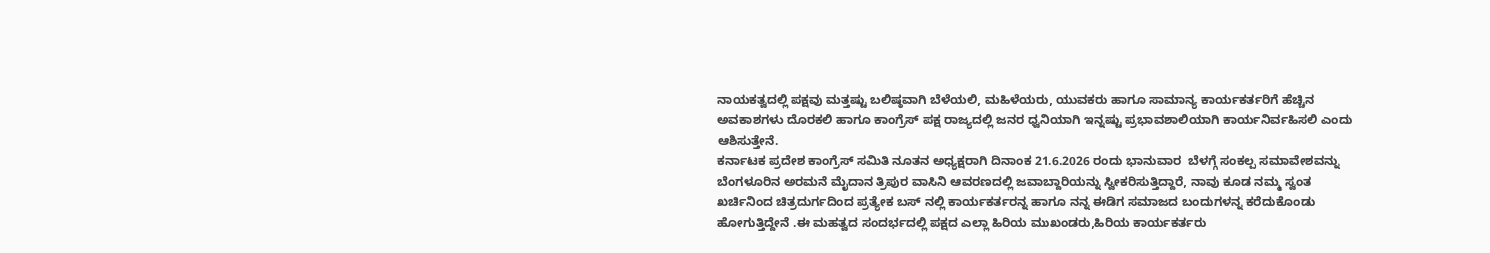ನಾಯಕತ್ವದಲ್ಲಿ ಪಕ್ಷವು ಮತ್ತಷ್ಟು ಬಲಿಷ್ಠವಾಗಿ ಬೆಳೆಯಲಿ, ಮಹಿಳೆಯರು, ಯುವಕರು ಹಾಗೂ ಸಾಮಾನ್ಯ ಕಾರ್ಯಕರ್ತರಿಗೆ ಹೆಚ್ಚಿನ ಅವಕಾಶಗಳು ದೊರಕಲಿ ಹಾಗೂ ಕಾಂಗ್ರೆಸ್ ಪಕ್ಷ ರಾಜ್ಯದಲ್ಲಿ ಜನರ ಧ್ವನಿಯಾಗಿ ಇನ್ನಷ್ಟು ಪ್ರಭಾವಶಾಲಿಯಾಗಿ ಕಾರ್ಯನಿರ್ವಹಿಸಲಿ ಎಂದು ಆಶಿಸುತ್ತೇನೆ.
ಕರ್ನಾಟಕ ಪ್ರದೇಶ ಕಾಂಗ್ರೆಸ್ ಸಮಿತಿ ನೂತನ ಅಧ್ಯಕ್ಷರಾಗಿ ದಿನಾಂಕ 21.6.2026 ರಂದು ಭಾನುವಾರ  ಬೆಳಗ್ಗೆ ಸಂಕಲ್ಪ ಸಮಾವೇಶವನ್ನು ಬೆಂಗಳೂರಿನ ಅರಮನೆ ಮೈದಾನ ತ್ರಿಪುರ ವಾಸಿನಿ ಆವರಣದಲ್ಲಿ ಜವಾಬ್ದಾರಿಯನ್ನು ಸ್ವೀಕರಿಸುತ್ತಿದ್ದಾರೆ, ನಾವು ಕೂಡ ನಮ್ಮ ಸ್ವಂತ ಖರ್ಚಿನಿಂದ ಚಿತ್ರದುರ್ಗದಿಂದ ಪ್ರತ್ಯೇಕ ಬಸ್ ನಲ್ಲಿ ಕಾರ್ಯಕರ್ತರನ್ನ ಹಾಗೂ ನನ್ನ ಈಡಿಗ ಸಮಾಜದ ಬಂದುಗಳನ್ನ ಕರೆದುಕೊಂಡು ಹೋಗುತ್ತಿದ್ದೇನೆ .ಈ ಮಹತ್ವದ ಸಂದರ್ಭದಲ್ಲಿ ಪಕ್ಷದ ಎಲ್ಲಾ ಹಿರಿಯ ಮುಖಂಡರು,ಹಿರಿಯ ಕಾರ್ಯಕರ್ತರು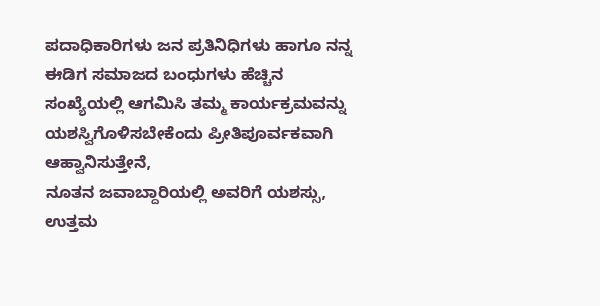ಪದಾಧಿಕಾರಿಗಳು ಜನ ಪ್ರತಿನಿಧಿಗಳು ಹಾಗೂ ನನ್ನ ಈಡಿಗ ಸಮಾಜದ ಬಂಧುಗಳು ಹೆಚ್ಚಿನ ಸಂಖ್ಯೆಯಲ್ಲಿ ಆಗಮಿಸಿ ತಮ್ಮ ಕಾರ್ಯಕ್ರಮವನ್ನು ಯಶಸ್ವಿಗೊಳಿಸಬೇಕೆಂದು ಪ್ರೀತಿಪೂರ್ವಕವಾಗಿ ಆಹ್ವಾನಿಸುತ್ತೇನೆ,
ನೂತನ ಜವಾಬ್ದಾರಿಯಲ್ಲಿ ಅವರಿಗೆ ಯಶಸ್ಸು, ಉತ್ತಮ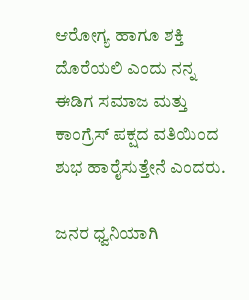ಆರೋಗ್ಯ ಹಾಗೂ ಶಕ್ತಿ ದೊರೆಯಲಿ ಎಂದು ನನ್ನ ಈಡಿಗ ಸಮಾಜ ಮತ್ತು ಕಾಂಗ್ರೆಸ್ ಪಕ್ಷದ ವತಿಯಿಂದ ಶುಭ ಹಾರೈಸುತ್ತೇನೆ ಎಂದರು.

ಜನರ ಧ್ವನಿಯಾಗಿ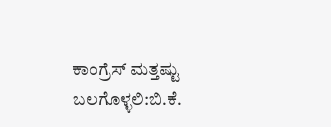ಕಾಂಗ್ರೆಸ್ ಮತ್ತಷ್ಟು ಬಲಗೊಳ್ಳಲಿ:ಬಿ.ಕೆ.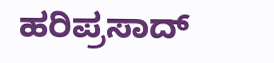ಹರಿಪ್ರಸಾದ್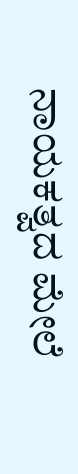ನಾಯಕತ್ವದ ಮೇಲೆ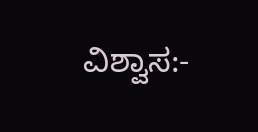ವಿಶ್ವಾಸ:-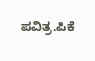ಪವಿತ್ರ.ಪಿಕೆ